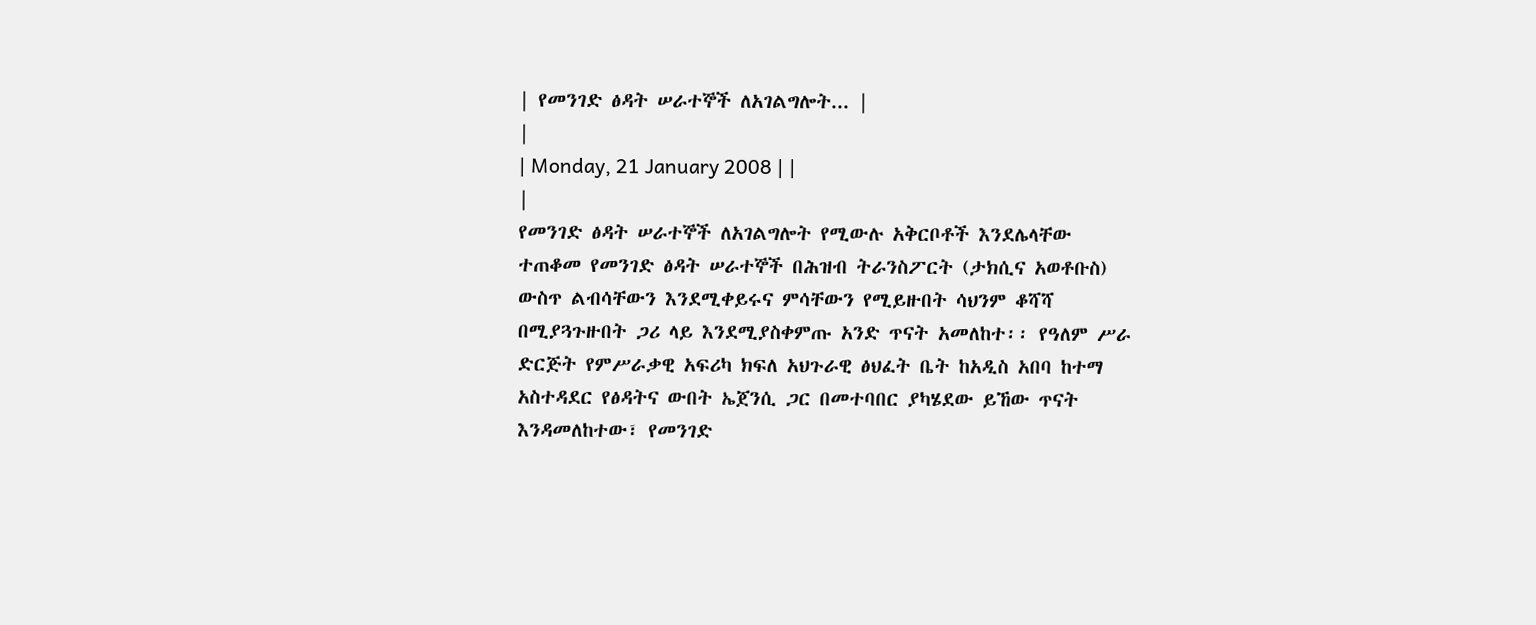| የመንገድ ፅዳት ሠራተኞች ለአገልግሎት... |
|
| Monday, 21 January 2008 | |
|
የመንገድ ፅዳት ሠራተኞች ለአገልግሎት የሚውሉ አቅርቦቶች እንደሌላቸው ተጠቆመ የመንገድ ፅዳት ሠራተኞች በሕዝብ ትራንስፖርት (ታክሲና አወቶቡስ) ውስጥ ልብሳቸውን እንደሚቀይሩና ምሳቸውን የሚይዙበት ሳህንም ቆሻሻ በሚያጓጉዙበት ጋሪ ላይ እንደሚያስቀምጡ አንድ ጥናት አመለከተ፡፡ የዓለም ሥራ ድርጅት የምሥራቃዊ አፍሪካ ክፍለ አህጉራዊ ፅህፈት ቤት ከአዲስ አበባ ከተማ አስተዳደር የፅዳትና ውበት ኤጀንሲ ጋር በመተባበር ያካሄደው ይኸው ጥናት እንዳመለከተው፣ የመንገድ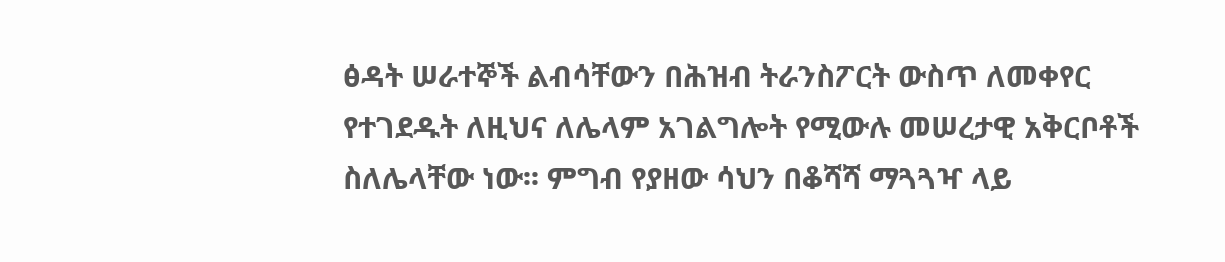ፅዳት ሠራተኞች ልብሳቸውን በሕዝብ ትራንስፖርት ውስጥ ለመቀየር የተገደዱት ለዚህና ለሌላም አገልግሎት የሚውሉ መሠረታዊ አቅርቦቶች ስለሌላቸው ነው፡፡ ምግብ የያዘው ሳህን በቆሻሻ ማጓጓዣ ላይ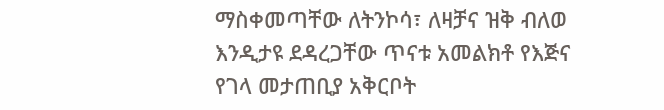ማስቀመጣቸው ለትንኮሳ፣ ለዛቻና ዝቅ ብለወ እንዲታዩ ደዳረጋቸው ጥናቱ አመልክቶ የእጅና የገላ መታጠቢያ አቅርቦት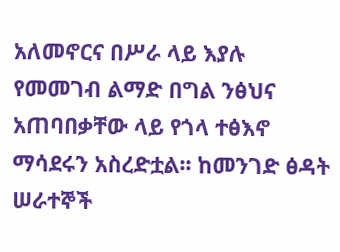አለመኖርና በሥራ ላይ እያሉ የመመገብ ልማድ በግል ንፅህና አጠባበቃቸው ላይ የጎላ ተፅእኖ ማሳደሩን አስረድቷል፡፡ ከመንገድ ፅዳት ሠራተኞች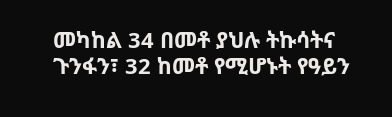መካከል 34 በመቶ ያህሉ ትኩሳትና ጉንፋን፣ 32 ከመቶ የሚሆኑት የዓይን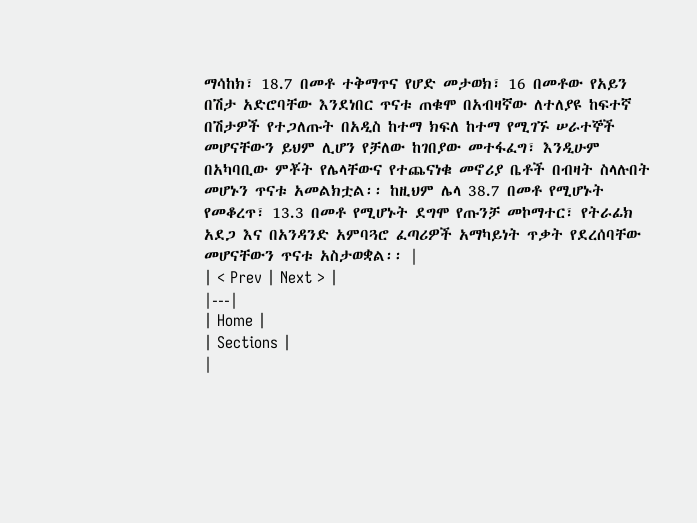ማሳከክ፣ 18.7 በመቶ ተቅማጥና የሆድ መታወክ፣ 16 በመቶው የአይን በሽታ አድሮባቸው እንደነበር ጥናቱ ጠቁሞ በአብዛኛው ለተለያዩ ከፍተኛ በሽታዎች የተጋለጡት በአዲስ ከተማ ክፍለ ከተማ የሚገኙ ሠራተኞች መሆናቸውን ይህም ሊሆን የቻለው ከገበያው መተፋፈግ፣ እንዲሁም በአካባቢው ምቾት የሌላቸውና የተጨናነቁ መኖሪያ ቤቶች በብዛት ስላሉበት መሆኑን ጥናቱ አመልክቷል፡፡ ከዚህም ሌላ 38.7 በመቶ የሚሆኑት የመቆረጥ፣ 13.3 በመቶ የሚሆኑት ደግሞ የጡንቻ መኮማተር፣ የትራፊክ አደጋ እና በአንዳንድ አምባጓሮ ፈጣሪዎች አማካይነት ጥቃት የደረሰባቸው መሆናቸውን ጥናቱ አስታወቋል፡፡ |
| < Prev | Next > |
|---|
| Home |
| Sections |
|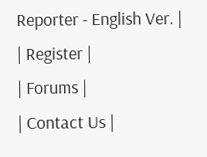Reporter - English Ver. |
| Register |
| Forums |
| Contact Us |